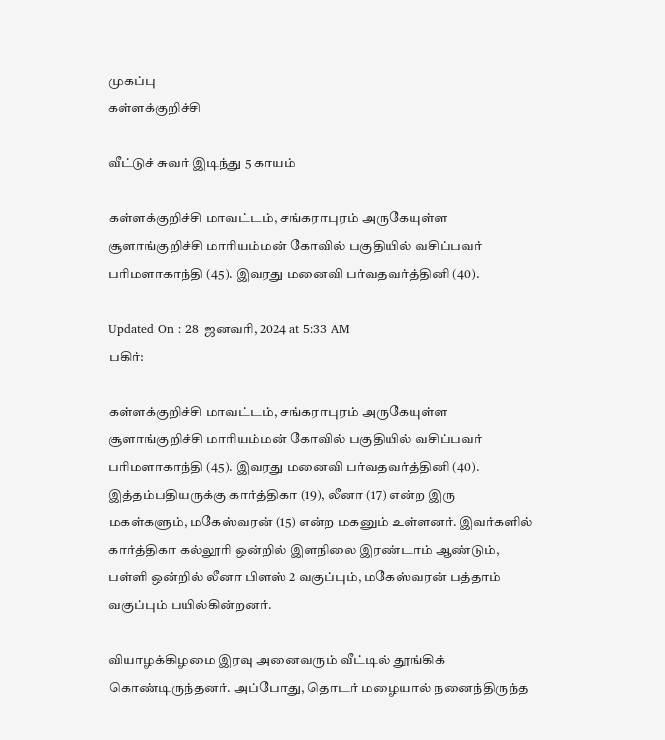முகப்பு
கள்ளக்குறிச்சி

வீட்டுச் சுவர் இடிந்து 5 காயம்

கள்ளக்குறிச்சி மாவட்டம், சங்கராபுரம் அருகேயுள்ள சூளாங்குறிச்சி மாரியம்மன் கோவில் பகுதியில் வசிப்பவர் பரிமளாகாந்தி (45). இவரது மனைவி பர்வதவர்த்தினி (40).

Updated On : 28 ஜனவரி, 2024 at 5:33 AM
பகிர்:

கள்ளக்குறிச்சி மாவட்டம், சங்கராபுரம் அருகேயுள்ள சூளாங்குறிச்சி மாரியம்மன் கோவில் பகுதியில் வசிப்பவர் பரிமளாகாந்தி (45). இவரது மனைவி பர்வதவர்த்தினி (40). இத்தம்பதியருக்கு கார்த்திகா (19), லீனா (17) என்ற இரு மகள்களும், மகேஸ்வரன் (15) என்ற மகனும் உள்ளனர். இவர்களில் கார்த்திகா கல்லூரி ஒன்றில் இளநிலை இரண்டாம் ஆண்டும், பள்ளி ஒன்றில் லீனா பிளஸ் 2 வகுப்பும், மகேஸ்வரன் பத்தாம் வகுப்பும் பயில்கின்றனர்.

வியாழக்கிழமை இரவு அனைவரும் வீட்டில் தூங்கிக் கொண்டிருந்தனர். அப்போது, தொடர் மழையால் நனைந்திருந்த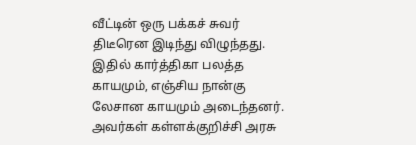வீட்டின் ஒரு பக்கச் சுவர் திடீரென இடிந்து விழுந்தது. இதில் கார்த்திகா பலத்த காயமும், எஞ்சிய நான்கு லேசான காயமும் அடைந்தனர். அவர்கள் கள்ளக்குறிச்சி அரசு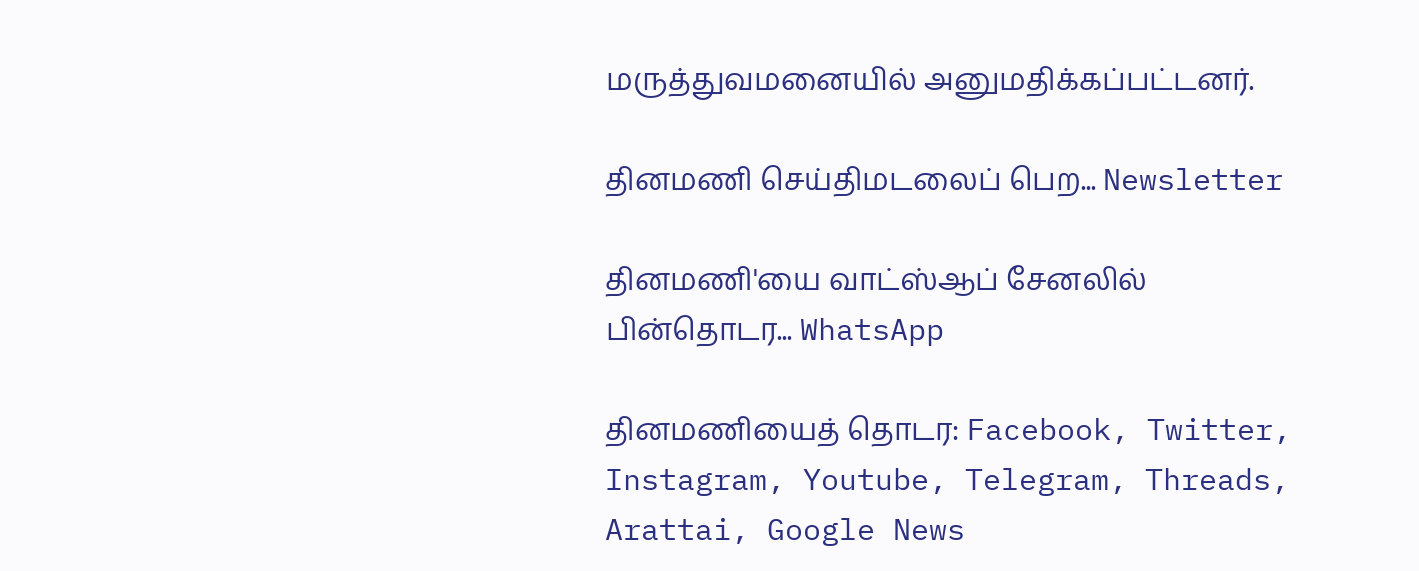மருத்துவமனையில் அனுமதிக்கப்பட்டனர்.

தினமணி செய்திமடலைப் பெற... Newsletter

தினமணி'யை வாட்ஸ்ஆப் சேனலில் பின்தொடர... WhatsApp

தினமணியைத் தொடர: Facebook, Twitter, Instagram, Youtube, Telegram, Threads, Arattai, Google News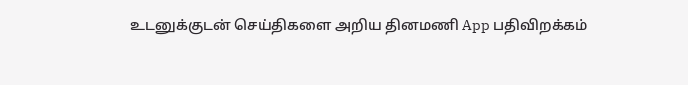உடனுக்குடன் செய்திகளை அறிய தினமணி App பதிவிறக்கம்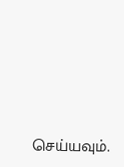செய்யவும்.